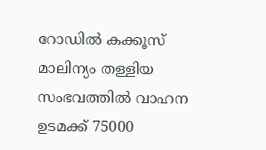റോഡില്‍ കക്കൂസ് മാലിന്യം തള്ളിയ സംഭവത്തില്‍ വാഹന ഉടമക്ക് 75000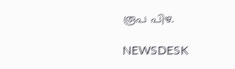രൂപ പിഴ.

NEWSDESK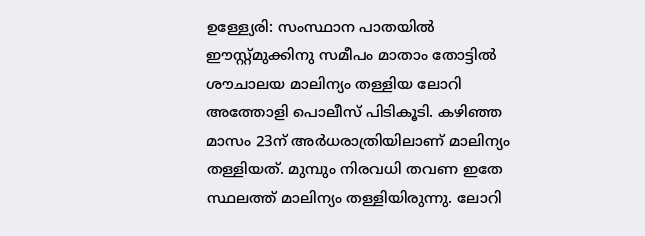ഉള്ള്യേരി: സംസ്ഥാന പാതയില്‍ ഈസ്റ്റ്മുക്കിനു സമീപം മാതാം തോട്ടില്‍ ശൗചാലയ മാലിന്യം തള്ളിയ ലോറി അത്തോളി പൊലീസ് പിടികൂടി. കഴിഞ്ഞ മാസം 23ന് അര്‍ധരാത്രിയിലാണ് മാലിന്യം തള്ളിയത്. മുമ്പും നിരവധി തവണ ഇതേ സ്ഥലത്ത് മാലിന്യം തള്ളിയിരുന്നു. ലോറി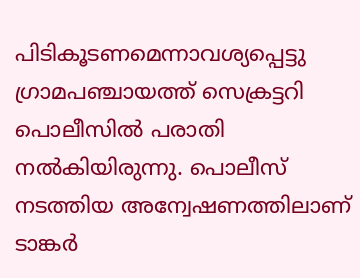പിടികൂടണമെന്നാവശ്യപ്പെട്ടു ഗ്രാമപഞ്ചായത്ത് സെക്രട്ടറി പൊലീസില്‍ പരാതി നല്‍കിയിരുന്നു. പൊലീസ് നടത്തിയ അന്വേഷണത്തിലാണ് ടാങ്കര്‍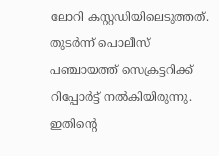ലോറി കസ്റ്റഡിയിലെടുത്തത്. തുടര്‍ന്ന് പൊലീസ് പഞ്ചായത്ത് സെക്രട്ടറിക്ക് റിപ്പോര്‍ട്ട് നല്‍കിയിരുന്നു. ഇതിന്റെ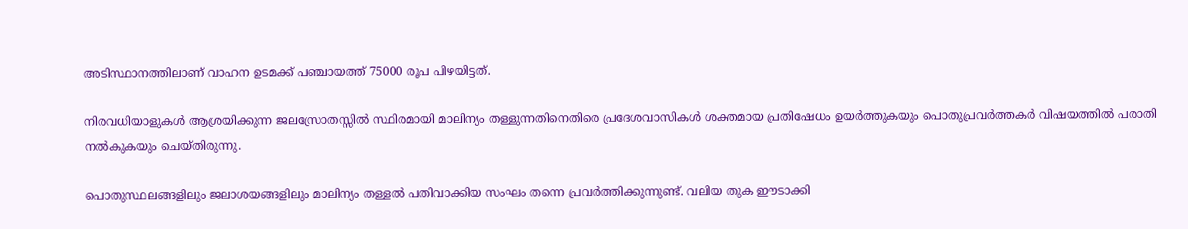അടിസ്ഥാനത്തിലാണ് വാഹന ഉടമക്ക് പഞ്ചായത്ത് 75000 രൂപ പിഴയിട്ടത്.

നിരവധിയാളുകള്‍ ആശ്രയിക്കുന്ന ജലസ്രോതസ്സില്‍ സ്ഥിരമായി മാലിന്യം തള്ളുന്നതിനെതിരെ പ്രദേശവാസികള്‍ ശക്തമായ പ്രതിഷേധം ഉയര്‍ത്തുകയും പൊതുപ്രവര്‍ത്തകര്‍ വിഷയത്തില്‍ പരാതി നല്‍കുകയും ചെയ്തിരുന്നു.

പൊതുസ്ഥലങ്ങളിലും ജലാശയങ്ങളിലും മാലിന്യം തള്ളല്‍ പതിവാക്കിയ സംഘം തന്നെ പ്രവര്‍ത്തിക്കുന്നുണ്ട്. വലിയ തുക ഈടാക്കി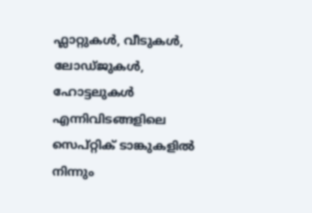ഫ്ലാറ്റുകള്‍, വീടുകള്‍, ലോഡ്ജുകള്‍, ഹോട്ടലുകള്‍ എന്നിവിടങ്ങളിലെ സെപ്റ്റിക് ടാങ്കുകളില്‍ നിന്നും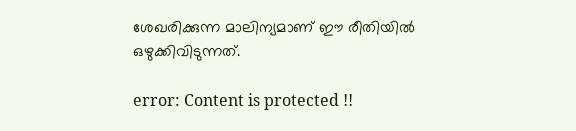ശേഖരിക്കുന്ന മാലിന്യമാണ് ഈ രീതിയില്‍ ഒഴുക്കിവിടുന്നത്.

error: Content is protected !!